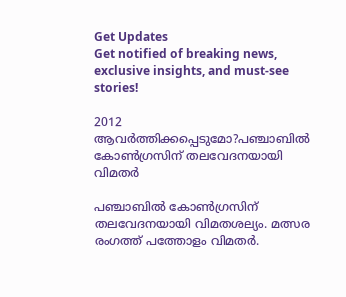Get Updates
Get notified of breaking news, exclusive insights, and must-see stories!

2012 ആവര്‍ത്തിക്കപ്പെടുമോ?പഞ്ചാബില്‍ കോണ്‍ഗ്രസിന് തലവേദനയായി വിമതര്‍

പഞ്ചാബില്‍ കോണ്‍ഗ്രസിന് തലവേദനയായി വിമതശല്യം. മത്സര രംഗത്ത് പത്തോളം വിമതര്‍.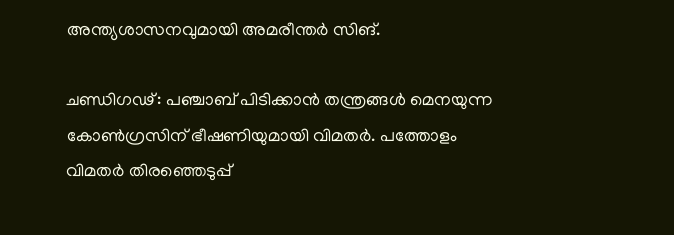അന്ത്യശാസനവുമായി അമരീന്തര്‍ സിങ്.

ചണ്ഡിഗഢ്: പഞ്ചാബ് പിടിക്കാന്‍ തന്ത്രങ്ങള്‍ മെനയുന്ന കോണ്‍ഗ്രസിന് ഭീഷണിയുമായി വിമതര്‍. പത്തോളം വിമതര്‍ തിരഞ്ഞെടുപ്പ്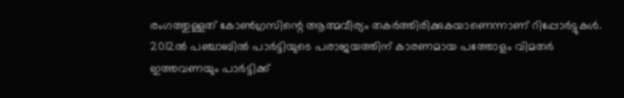രംഗത്തുള്ളത് കോണ്‍ഗ്രസിന്റെ ആത്മവീര്യം തകര്‍ത്തിരിക്കുകയാണെന്നാണ് റിപ്പോര്‍ട്ടുകള്‍. 2012ല്‍ പഞ്ചാബില്‍ പാര്‍ട്ടിയുടെ പരാജയത്തിന് കാരണമായ പത്തോളം വിമതര്‍ ഇത്തവണയും പാര്‍ട്ടിക്ക്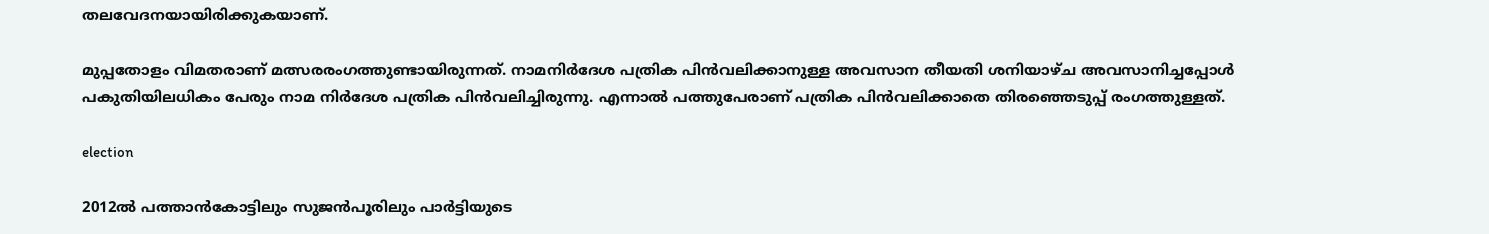തലവേദനയായിരിക്കുകയാണ്.

മുപ്പതോളം വിമതരാണ് മത്സരരംഗത്തുണ്ടായിരുന്നത്. നാമനിര്‍ദേശ പത്രിക പിന്‍വലിക്കാനുള്ള അവസാന തീയതി ശനിയാഴ്ച അവസാനിച്ചപ്പോള്‍ പകുതിയിലധികം പേരും നാമ നിര്‍ദേശ പത്രിക പിന്‍വലിച്ചിരുന്നു. എന്നാല്‍ പത്തുപേരാണ് പത്രിക പിന്‍വലിക്കാതെ തിരഞ്ഞെടുപ്പ് രംഗത്തുള്ളത്.

election

2012ല്‍ പത്താന്‍കോട്ടിലും സുജന്‍പൂരിലും പാര്‍ട്ടിയുടെ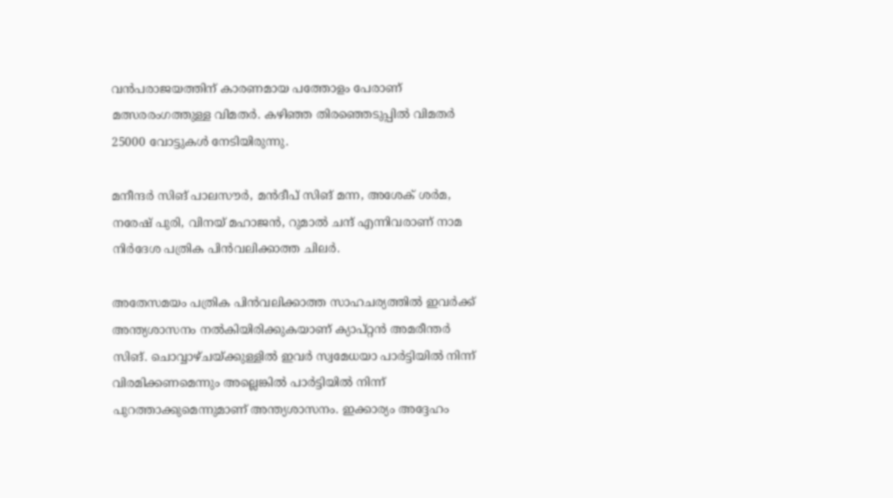വന്‍പരാജയത്തിന് കാരണമായ പത്തോളം പേരാണ് മത്സരരംഗത്തുള്ള വിമതര്‍. കഴിഞ്ഞ തിരഞ്ഞെടുപ്പില്‍ വിമതര്‍ 25000 വോട്ടുകള്‍ നേടിയിരുന്നു.

മനീന്ദര്‍ സിങ് പാലസൗര്‍, മന്‍ദീപ് സിങ് മന്ന, അശേക് ശര്‍മ, നരേഷ് പുരി, വിനയ് മഹാജന്‍, റുമാല്‍ ചന്ദ് എന്നിവരാണ് നാമ നിര്‍ദേശ പത്രിക പിന്‍വലിക്കാത്ത ചിലര്‍.

അതേസമയം പത്രിക പിന്‍വലിക്കാത്ത സാഹചര്യത്തില്‍ ഇവര്‍ക്ക് അന്ത്യശാസനം നല്‍കിയിരിക്കുകയാണ് ക്യാപ്റ്റന്‍ അമരീന്തര്‍ സിങ്. ചൊവ്വാഴ്ചയ്ക്കുള്ളില്‍ ഇവര്‍ സ്വമേധയാ പാര്‍ട്ടിയില്‍ നിന്ന് വിരമിക്കണമെന്നും അല്ലെങ്കില്‍ പാര്‍ട്ടിയില്‍ നിന്ന് പുറത്താക്കുമെന്നുമാണ് അന്ത്യശാസനം. ഇക്കാര്യം അദ്ദേഹം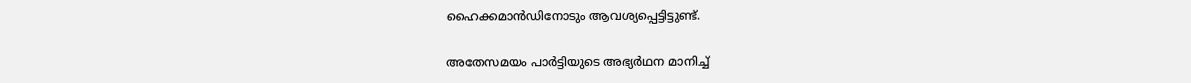ഹൈക്കമാന്‍ഡിനോടും ആവശ്യപ്പെട്ടിട്ടുണ്ട്.

അതേസമയം പാര്‍ട്ടിയുടെ അഭ്യര്‍ഥന മാനിച്ച്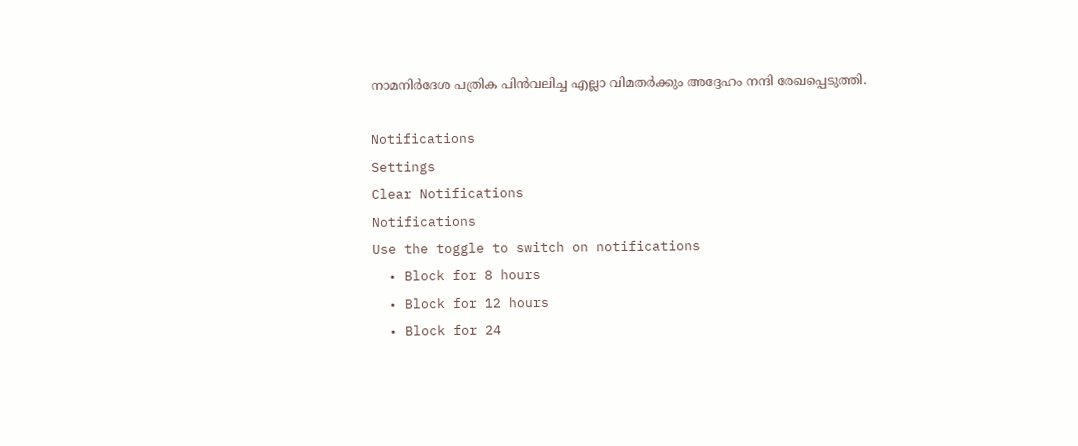നാമനിര്‍ദേശ പത്രിക പിന്‍വലിച്ച എല്ലാ വിമതര്‍ക്കും അദ്ദേഹം നന്ദി രേഖപ്പെടുത്തി.

Notifications
Settings
Clear Notifications
Notifications
Use the toggle to switch on notifications
  • Block for 8 hours
  • Block for 12 hours
  • Block for 24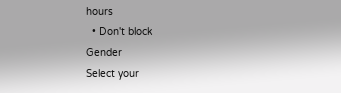hours
  • Don't block
Gender
Select your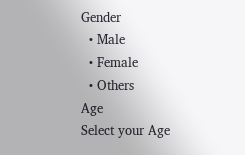Gender
  • Male
  • Female
  • Others
Age
Select your Age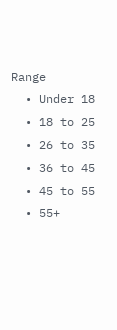Range
  • Under 18
  • 18 to 25
  • 26 to 35
  • 36 to 45
  • 45 to 55
  • 55+